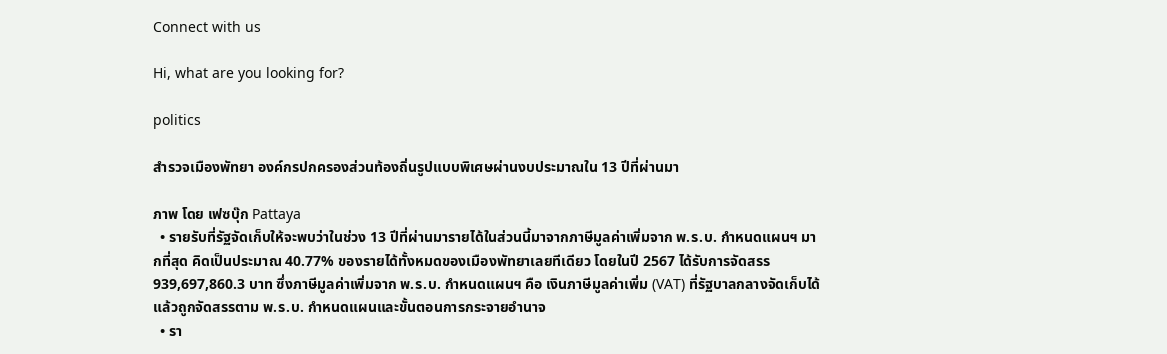Connect with us

Hi, what are you looking for?

politics

สำรวจเมืองพัทยา องค์กรปกครองส่วนท้องถิ่นรูปแบบพิเศษผ่านงบประมาณใน 13 ปีที่ผ่านมา

ภาพ โดย เฟซบุ๊ก Pattaya
  • รายรับที่รัฐจัดเก็บให้จะพบว่าในช่วง 13 ปีที่ผ่านมารายได้ในส่วนนี้มาจากภาษีมูลค่าเพิ่มจาก พ.ร.บ. กำหนดแผนฯ มากที่สุด คิดเป็นประมาณ 40.77% ของรายได้ทั้งหมดของเมืองพัทยาเลยทีเดียว โดยในปี 2567 ได้รับการจัดสรร 939,697,860.3 บาท ซึ่งภาษีมูลค่าเพิ่มจาก พ.ร.บ. กำหนดแผนฯ คือ เงินภาษีมูลค่าเพิ่ม (VAT) ที่รัฐบาลกลางจัดเก็บได้ แล้วถูกจัดสรรตาม พ.ร.บ. กำหนดแผนและขั้นตอนการกระจายอำนาจ
  • รา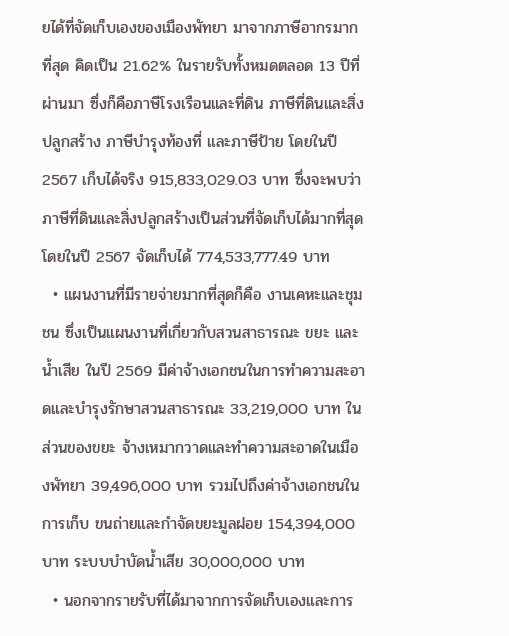ยได้ที่จัดเก็บเองของเมืองพัทยา มาจากภาษีอากรมากที่สุด คิดเป็น 21.62% ในรายรับทั้งหมดตลอด 13 ปีที่ผ่านมา ซึ่งก็คือภาษีโรงเรือนและที่ดิน ภาษีที่ดินและสิ่งปลูกสร้าง ภาษีบำรุงท้องที่ และภาษีป้าย โดยในปี 2567 เก็บได้จริง 915,833,029.03 บาท ซึ่งจะพบว่า ภาษีที่ดินและสิ่งปลูกสร้างเป็นส่วนที่จัดเก็บได้มากที่สุด โดยในปี 2567 จัดเก็บได้ 774,533,777.49 บาท
  • แผนงานที่มีรายจ่ายมากที่สุดก็คือ งานเคหะและชุมชน ซึ่งเป็นแผนงานที่เกี่ยวกับสวนสาธารณะ ขยะ และน้ำเสีย ในปี 2569 มีค่าจ้างเอกชนในการทำความสะอาดและบำรุงรักษาสวนสาธารณะ 33,219,000 บาท ในส่วนของขยะ จ้างเหมากวาดและทำความสะอาดในเมืองพัทยา 39,496,000 บาท รวมไปถึงค่าจ้างเอกชนในการเก็บ ขนถ่ายและกำจัดขยะมูลฝอย 154,394,000 บาท ระบบบำบัดน้ำเสีย 30,000,000 บาท
  • นอกจากรายรับที่ได้มาจากการจัดเก็บเองและการ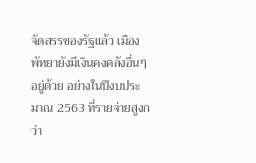จัดสรรของรัฐแล้ว เมืองพัทยายังมีเงินคงคลังอื่นๆ อยู่ด้วย อย่างในปีงบประมาณ 2563 ที่รายจ่ายสูงกว่า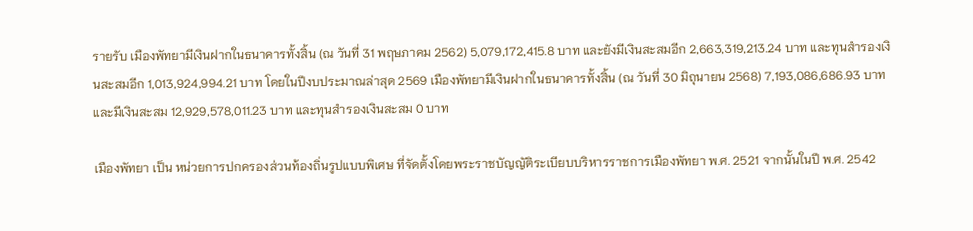รายรับ เมืองพัทยามีเงินฝากในธนาคารทั้งสิ้น (ณ วันที่ 31 พฤษภาคม 2562) 5,079,172,415.8 บาท และยังมีเงินสะสมอีก 2,663,319,213.24 บาท และทุนสำรองเงินสะสมอีก 1,013,924,994.21 บาท โดยในปีงบประมาณล่าสุด 2569 เมืองพัทยามีเงินฝากในธนาคารทั้งสิ้น (ณ วันที่ 30 มิถุนายน 2568) 7,193,086,686.93 บาท และมีเงินสะสม 12,929,578,011.23 บาท และทุนสำรองเงินสะสม 0 บาท

เมืองพัทยา เป็น หน่วยการปกครองส่วนท้องถิ่นรูปแบบพิเศษ ที่จัดตั้งโดยพระราชบัญญัติระเบียบบริหารราชการเมืองพัทยา พ.ศ. 2521 จากนั้นในปี พ.ศ. 2542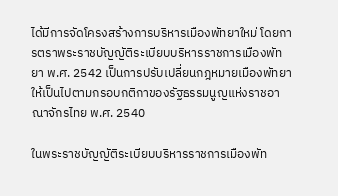ได้มีการจัดโครงสร้างการบริหารเมืองพัทยาใหม่ โดยการตราพระราชบัญญัติระเบียบบริหารราชการเมืองพัทยา พ.ศ. 2542 เป็นการปรับเปลี่ยนกฎหมายเมืองพัทยาให้เป็นไปตามกรอบกติกาของรัฐธรรมนูญแห่งราชอาณาจักรไทย พ.ศ. 2540

ในพระราชบัญญัติระเบียบบริหารราชการเมืองพัท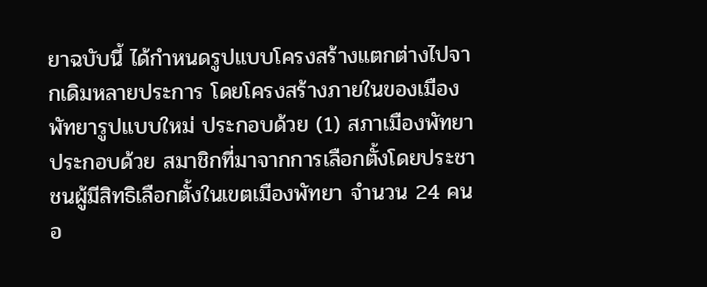ยาฉบับนี้ ได้กำหนดรูปแบบโครงสร้างแตกต่างไปจากเดิมหลายประการ โดยโครงสร้างภายในของเมืองพัทยารูปแบบใหม่ ประกอบด้วย (1) สภาเมืองพัทยา ประกอบด้วย สมาชิกที่มาจากการเลือกตั้งโดยประชาชนผู้มีสิทธิเลือกตั้งในเขตเมืองพัทยา จำนวน 24 คน อ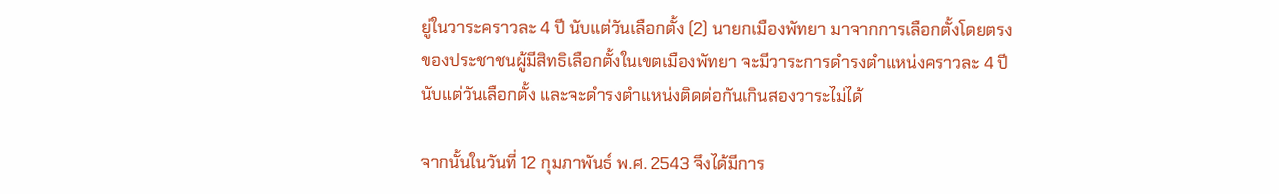ยู่ในวาระคราวละ 4 ปี นับแต่วันเลือกตั้ง (2) นายกเมืองพัทยา มาจากการเลือกตั้งโดยตรงของประชาชนผู้มีสิทธิเลือกตั้งในเขตเมืองพัทยา จะมีวาระการดำรงตำแหน่งคราวละ 4 ปี นับแต่วันเลือกตั้ง และจะดำรงตำแหน่งติดต่อกันเกินสองวาระไม่ได้

จากนั้นในวันที่ 12 กุมภาพันธ์ พ.ศ. 2543 จึงได้มีการ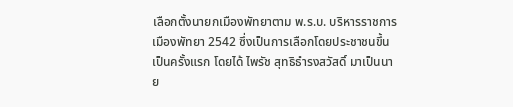เลือกตั้งนายกเมืองพัทยาตาม พ.ร.บ. บริหารราชการเมืองพัทยา 2542 ซึ่งเป็นการเลือกโดยประชาชนขึ้นเป็นครั้งแรก โดยได้ ไพรัช สุทธิธำรงสวัสดิ์ มาเป็นนาย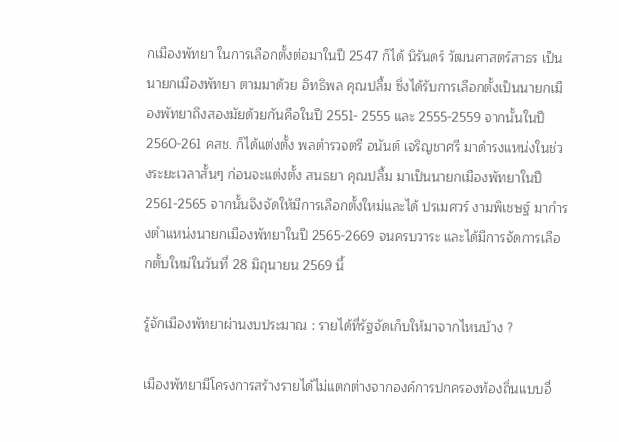กเมืองพัทยา ในการเลือกตั้งต่อมาในปี 2547 ก็ได้ นิรันดร์ วัฒนศาสตร์สาธร เป็นนายกเมืองพัทยา ตามมาด้วย อิทธิพล คุณปลื้ม ซึ่งได้รับการเลือกตั้งเป็นนายกเมืองพัทยาถึงสองมัยด้วยกันคือในปี 2551- 2555 และ 2555-2559 จากนั้นในปี 2560-261 คสช. ก็ได้แต่งตั้ง พลตำรวจตรี อนันต์ เจริญชาศรี มาดำรงแหน่งในช่วงระยะเวลาสั้นๆ ก่อนจะแต่งตั้ง สนธยา คุณปลื้ม มาเป็นนายกเมืองพัทยาในปี 2561-2565 จากนั้นจึงจัดให้มีการเลือกตั้งใหม่และได้ ปรเมศวร์ งามพิเชษฐ์ มากำรงตำแหน่งนายกเมืองพัทยาในปี 2565-2669 จนครบวาระ และได้มีการจัดการเลือกตั้บใหม่ในวันที่ 28 มิถุนายน 2569 นี้

รู้จักเมืองพัทยาผ่านงบประมาณ : รายได้ที่รัฐจัดเก็บให้มาจากไหนบ้าง ?

เมืองพัทยามีโครงการสร้างรายได้ไม่แตกต่างจากองค์การปกครองท้องถิ่นแบบอื่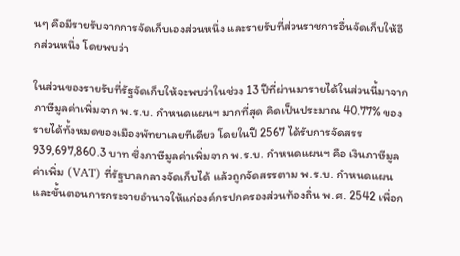นๆ คือมีรายรับจากการจัดเก็บเองส่วนหนึ่ง และรายรับที่ส่วนราชการอื่นจัดเก็บให้อีกส่วนหนึ่ง โดยพบว่า

ในส่วนของรายรับที่รัฐจัดเก็บให้จะพบว่าในช่วง 13 ปีที่ผ่านมารายได้ในส่วนนี้มาจากภาษีมูลค่าเพิ่มจาก พ.ร.บ. กำหนดแผนฯ มากที่สุด คิดเป็นประมาณ 40.77% ของรายได้ทั้งหมดของเมืองพัทยาเลยทีเดียว โดยในปี 2567 ได้รับการจัดสรร 939,697,860.3 บาท ซึ่งภาษีมูลค่าเพิ่มจาก พ.ร.บ. กำหนดแผนฯ คือ เงินภาษีมูลค่าเพิ่ม (VAT) ที่รัฐบาลกลางจัดเก็บได้ แล้วถูกจัดสรรตาม พ.ร.บ. กำหนดแผนและขั้นตอนการกระจายอำนาจให้แก่องค์กรปกครองส่วนท้องถิ่น พ.ศ. 2542 เพื่อก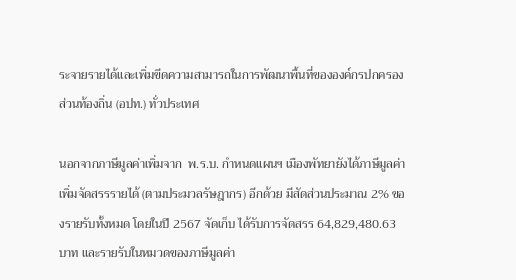ระจายรายได้และเพิ่มขีดความสามารถในการพัฒนาพื้นที่ขององค์กรปกครองส่วนท้องถิ่น (อปท.) ทั่วประเทศ

นอกจากภาษีมูลค่าเพิ่มจาก  พ.ร.บ. กำหนดแผนฯ เมืองพัทยายังได้ภาษีมูลค่าเพิ่มจัดสรรรายได้ (ตามประมวลรัษฎากร) อีกด้วย มีสัดส่วนประมาณ 2% ของรายรับทั้งหมด โดยในปี 2567 จัดเก็บ ได้รับการจัดสรร 64,829,480.63 บาท และรายรับในหมวดของภาษีมูลค่า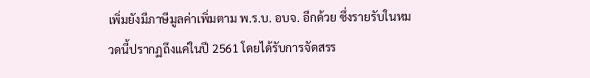เพิ่มยังมีภาษีมูลค่าเพิ่มตาม พ.ร.บ. อบจ. อีกด้วย ซึ่งรายรับในหมวดนี้ปรากฏถึงแค่ในปี 2561 โดยได้รับการจัดสรร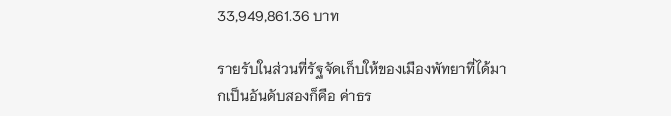33,949,861.36 บาท

รายรับในส่วนที่รัฐจัดเก็บให้ของเมืองพัทยาที่ได้มากเป็นอันดับสองก็คือ ค่าธร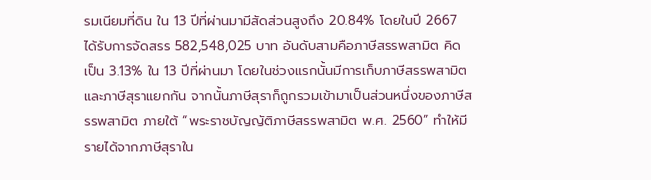รมเนียมที่ดิน ใน 13 ปีที่ผ่านมามีสัดส่วนสูงถึง 20.84% โดยในปี 2667 ได้รับการจัดสรร 582,548,025 บาท อันดับสามคือภาษีสรรพสามิต คิดเป็น 3.13% ใน 13 ปีที่ผ่านมา โดยในช่วงแรกนั้นมีการเก็บภาษีสรรพสามิตและภาษีสุราแยกกัน จากนั้นภาษีสุราก็ถูกรวมเข้ามาเป็นส่วนหนึ่งของภาษีสรรพสามิต ภายใต้ “พระราชบัญญัติภาษีสรรพสามิต พ.ศ. 2560” ทำให้มีรายได้จากภาษีสุราใน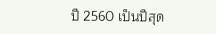ปี 2560 เป็นปีสุด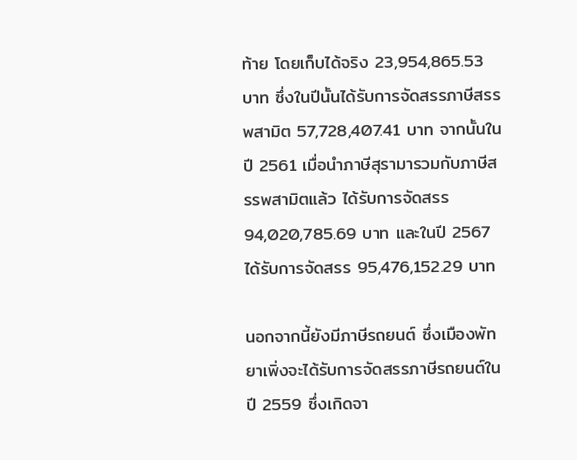ท้าย โดยเก็บได้จริง 23,954,865.53 บาท ซึ่งในปีนั้นได้รับการจัดสรรภาษีสรรพสามิต 57,728,407.41 บาท จากนั้นในปี 2561 เมื่อนำภาษีสุรามารวมกับภาษีสรรพสามิตแล้ว ได้รับการจัดสรร 94,020,785.69 บาท และในปี 2567 ได้รับการจัดสรร 95,476,152.29 บาท

นอกจากนี้ยังมีภาษีรถยนต์ ซึ่งเมืองพัทยาเพิ่งจะได้รับการจัดสรรภาษีรถยนต์ในปี 2559 ซึ่งเกิดจา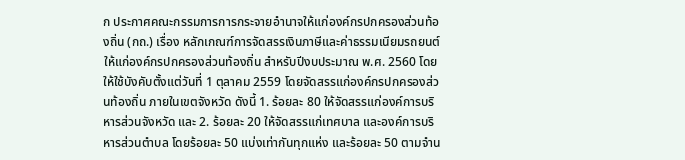ก ประกาศคณะกรรมการการกระจายอํานาจให้แก่องค์กรปกครองส่วนท้องถิ่น (กถ.) เรื่อง หลักเกณฑ์การจัดสรรเงินภาษีและค่าธรรมเนียมรถยนต์ให้แก่องค์กรปกครองส่วนท้องถิ่น สําหรับปีงบประมาณ พ.ศ. 2560 โดยให้ใช้บังคับตั้งแต่วันที่ 1 ตุลาคม 2559 โดยจัดสรรแก่องค์กรปกครองส่วนท้องถิ่น ภายในเขตจังหวัด ดังนี้ 1. ร้อยละ 80 ให้จัดสรรแก่องค์การบริหารส่วนจังหวัด และ 2. ร้อยละ 20 ให้จัดสรรแก่เทศบาล และองค์การบริหารส่วนตําบล โดยร้อยละ 50 แบ่งเท่ากันทุกแห่ง และร้อยละ 50 ตามจําน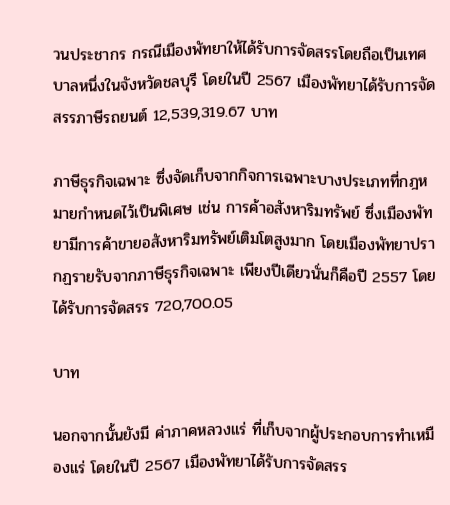วนประชากร กรณีเมืองพัทยาให้ได้รับการจัดสรรโดยถือเป็นเทศบาลหนึ่งในจังหวัดชลบุรี โดยในปี 2567 เมืองพัทยาได้รับการจัดสรรภาษีรถยนต์ 12,539,319.67 บาท

ภาษีธุรกิจเฉพาะ ซึ่งจัดเก็บจากกิจการเฉพาะบางประเภทที่กฎหมายกำหนดไว้เป็นพิเศษ เช่น การค้าอสังหาริมทรัพย์ ซึ่งเมืองพัทยามีการค้าขายอสังหาริมทรัพย์เติมโตสูงมาก โดยเมืองพัทยาปรากฏรายรับจากภาษีธุรกิจเฉพาะ เพียงปีเดียวนั่นก็คือปี 2557 โดยได้รับการจัดสรร 720,700.05

บาท

นอกจากนั้นยังมี ค่าภาคหลวงแร่ ที่เก็บจากผู้ประกอบการทำเหมืองแร่ โดยในปี 2567 เมืองพัทยาได้รับการจัดสรร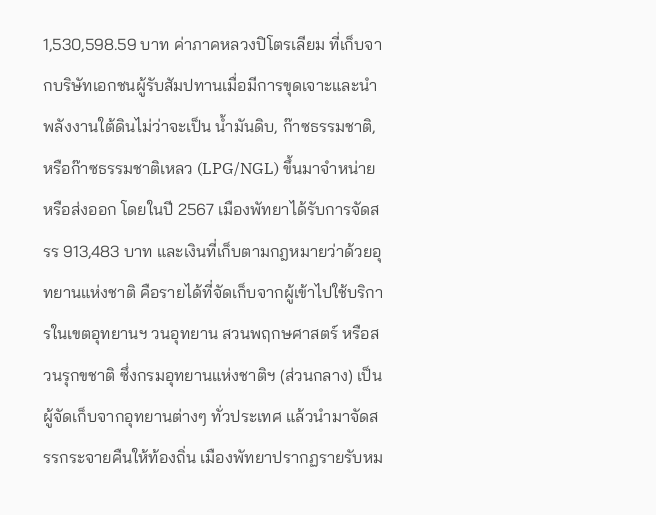1,530,598.59 บาท ค่าภาคหลวงปิโตรเลียม ที่เก็บจากบริษัทเอกชนผู้รับสัมปทานเมื่อมีการขุดเจาะและนำพลังงานใต้ดินไม่ว่าจะเป็น น้ำมันดิบ, ก๊าซธรรมชาติ, หรือก๊าซธรรมชาติเหลว (LPG/NGL) ขึ้นมาจำหน่ายหรือส่งออก โดยในปี 2567 เมืองพัทยาได้รับการจัดสรร 913,483 บาท และเงินที่เก็บตามกฎหมายว่าด้วยอุทยานแห่งชาติ คือรายได้ที่จัดเก็บจากผู้เข้าไปใช้บริการในเขตอุทยานฯ วนอุทยาน สวนพฤกษศาสตร์ หรือสวนรุกขชาติ ซึ่งกรมอุทยานแห่งชาติฯ (ส่วนกลาง) เป็นผู้จัดเก็บจากอุทยานต่างๆ ทั่วประเทศ แล้วนำมาจัดสรรกระจายคืนให้ท้องถิ่น เมืองพัทยาปรากฏรายรับหม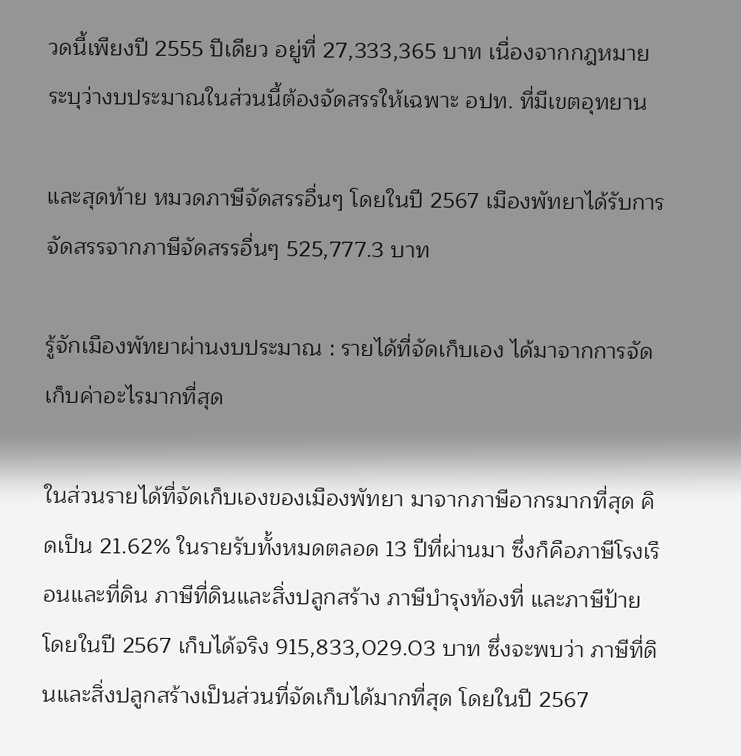วดนี้เพียงปี 2555 ปีเดียว อยู่ที่ 27,333,365 บาท เนื่องจากกฎหมายระบุว่างบประมาณในส่วนนี้ต้องจัดสรรให้เฉพาะ อปท. ที่มีเขตอุทยาน

และสุดท้าย หมวดภาษีจัดสรรอื่นๆ โดยในปี 2567 เมืองพัทยาได้รับการจัดสรรจากภาษีจัดสรรอื่นๆ 525,777.3 บาท

รู้จักเมืองพัทยาผ่านงบประมาณ : รายได้ที่จัดเก็บเอง ได้มาจากการจัดเก็บค่าอะไรมากที่สุด

ในส่วนรายได้ที่จัดเก็บเองของเมืองพัทยา มาจากภาษีอากรมากที่สุด คิดเป็น 21.62% ในรายรับทั้งหมดตลอด 13 ปีที่ผ่านมา ซึ่งก็คือภาษีโรงเรือนและที่ดิน ภาษีที่ดินและสิ่งปลูกสร้าง ภาษีบำรุงท้องที่ และภาษีป้าย โดยในปี 2567 เก็บได้จริง 915,833,029.03 บาท ซึ่งจะพบว่า ภาษีที่ดินและสิ่งปลูกสร้างเป็นส่วนที่จัดเก็บได้มากที่สุด โดยในปี 2567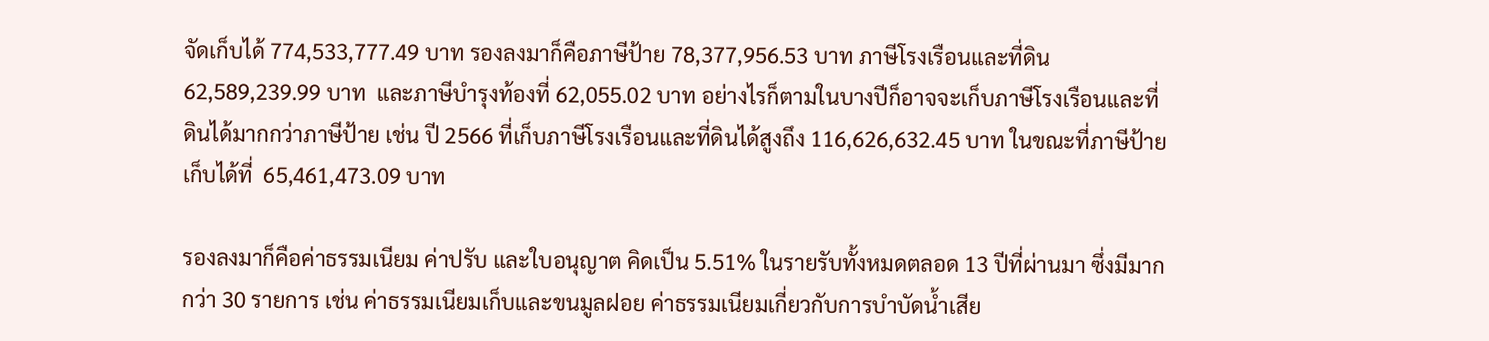จัดเก็บได้ 774,533,777.49 บาท รองลงมาก็คือภาษีป้าย 78,377,956.53 บาท ภาษีโรงเรือนและที่ดิน 62,589,239.99 บาท  และภาษีบำรุงท้องที่ 62,055.02 บาท อย่างไรก็ตามในบางปีก็อาจจะเก็บภาษีโรงเรือนและที่ดินได้มากกว่าภาษีป้าย เช่น ปี 2566 ที่เก็บภาษีโรงเรือนและที่ดินได้สูงถึง 116,626,632.45 บาท ในขณะที่ภาษีป้ายเก็บได้ที่  65,461,473.09 บาท

รองลงมาก็คือค่าธรรมเนียม ค่าปรับ และใบอนุญาต คิดเป็น 5.51% ในรายรับทั้งหมดตลอด 13 ปีที่ผ่านมา ซึ่งมีมากกว่า 30 รายการ เช่น ค่าธรรมเนียมเก็บและขนมูลฝอย ค่าธรรมเนียมเกี่ยวกับการบำบัดน้ำเสีย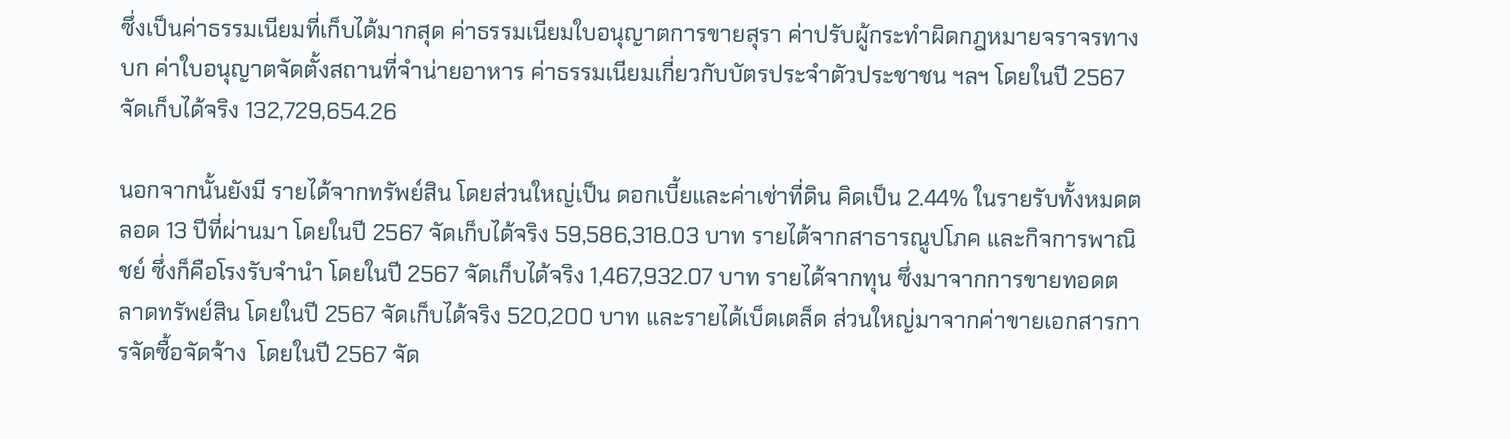ซึ่งเป็นค่าธรรมเนียมที่เก็บได้มากสุด ค่าธรรมเนียมใบอนุญาตการขายสุรา ค่าปรับผู้กระทำผิดกฎหมายจราจรทางบก ค่าใบอนุญาตจัดตั้งสถานที่จำน่ายอาหาร ค่าธรรมเนียมเกี่ยวกับบัตรประจำตัวประชาชน ฯลฯ โดยในปี 2567 จัดเก็บได้จริง 132,729,654.26

นอกจากนั้นยังมี รายได้จากทรัพย์สิน โดยส่วนใหญ่เป็น ดอกเบี้ยและค่าเช่าที่ดิน คิดเป็น 2.44% ในรายรับทั้งหมดตลอด 13 ปีที่ผ่านมา โดยในปี 2567 จัดเก็บได้จริง 59,586,318.03 บาท รายได้จากสาธารณูปโภค และกิจการพาณิชย์ ซึ่งก็คือโรงรับจำนำ โดยในปี 2567 จัดเก็บได้จริง 1,467,932.07 บาท รายได้จากทุน ซึ่งมาจากการขายทอดตลาดทรัพย์สิน โดยในปี 2567 จัดเก็บได้จริง 520,200 บาท และรายได้เบ็ดเตล็ด ส่วนใหญ่มาจากค่าขายเอกสารการจัดซื้อจัดจ้าง  โดยในปี 2567 จัด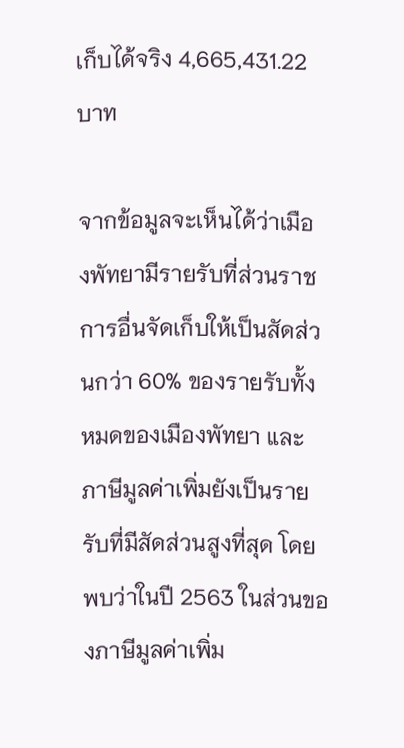เก็บได้จริง 4,665,431.22 บาท

จากข้อมูลจะเห็นได้ว่าเมืองพัทยามีรายรับที่ส่วนราชการอื่นจัดเก็บให้เป็นสัดส่วนกว่า 60% ของรายรับทั้งหมดของเมืองพัทยา และภาษีมูลค่าเพิ่มยังเป็นรายรับที่มีสัดส่วนสูงที่สุด โดยพบว่าในปี 2563 ในส่วนของภาษีมูลค่าเพิ่ม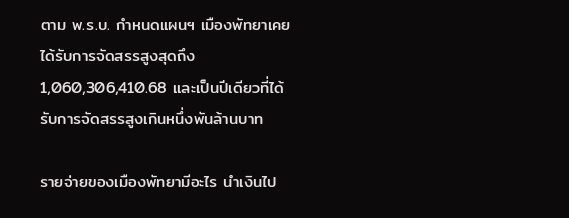ตาม พ.ร.บ. กำหนดแผนฯ เมืองพัทยาเคยได้รับการจัดสรรสูงสุดถึง 1,060,306,410.68 และเป็นปีเดียวที่ได้รับการจัดสรรสูงเกินหนึ่งพันล้านบาท

รายจ่ายของเมืองพัทยามีอะไร นำเงินไป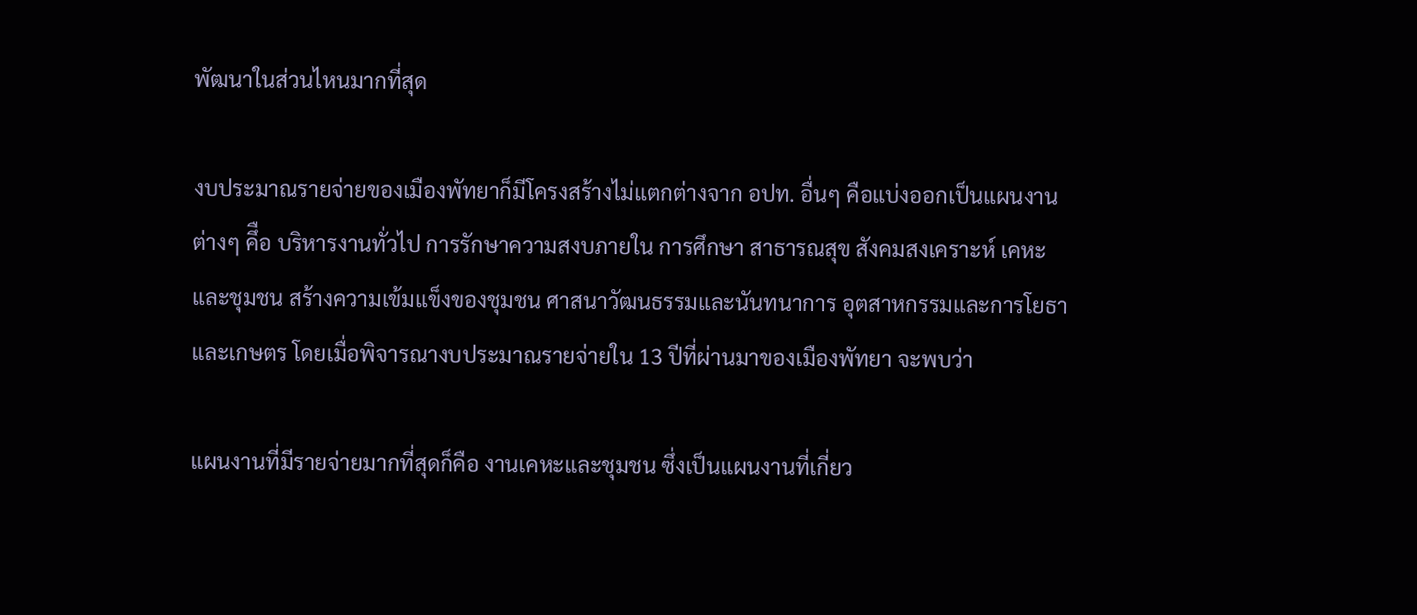พัฒนาในส่วนไหนมากที่สุด

งบประมาณรายจ่ายของเมืองพัทยาก็มีโครงสร้างไม่แตกต่างจาก อปท. อื่นๆ คือแบ่งออกเป็นแผนงานต่างๆ คึือ บริหารงานทั่วไป การรักษาความสงบภายใน การศึกษา สาธารณสุข สังคมสงเคราะห์ เคหะและชุมชน สร้างความเข้มแข็งของชุมชน ศาสนาวัฒนธรรมและนันทนาการ อุตสาหกรรมและการโยธา และเกษตร โดยเมื่อพิจารณางบประมาณรายจ่ายใน 13 ปีที่ผ่านมาของเมืองพัทยา จะพบว่า

แผนงานที่มีรายจ่ายมากที่สุดก็คือ งานเคหะและชุมชน ซึ่งเป็นแผนงานที่เกี่ยว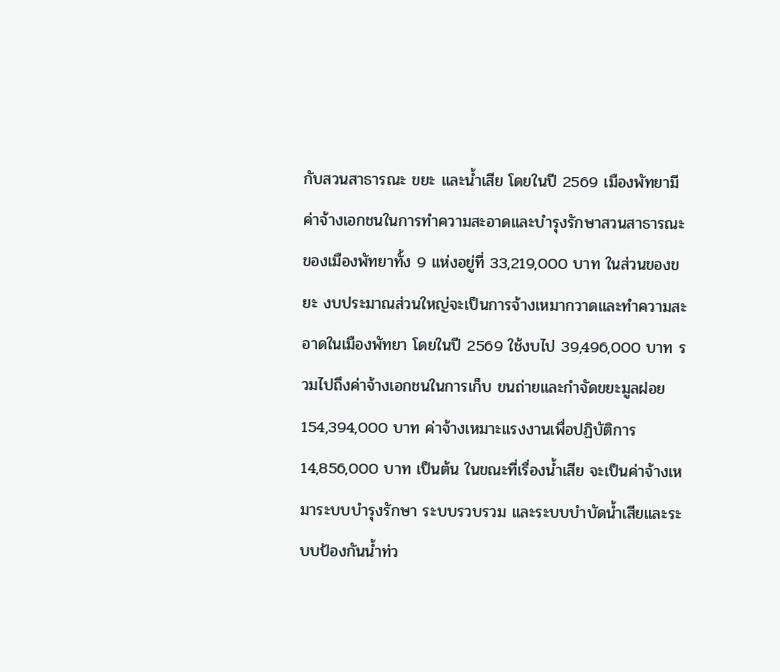กับสวนสาธารณะ ขยะ และน้ำเสีย โดยในปี 2569 เมืองพัทยามีค่าจ้างเอกชนในการทำความสะอาดและบำรุงรักษาสวนสาธารณะของเมืองพัทยาทั้ง 9 แห่งอยู่ที่ 33,219,000 บาท ในส่วนของขยะ งบประมาณส่วนใหญ่จะเป็นการจ้างเหมากวาดและทำความสะอาดในเมืองพัทยา โดยในปี 2569 ใช้งบไป 39,496,000 บาท รวมไปถึงค่าจ้างเอกชนในการเก็บ ขนถ่ายและกำจัดขยะมูลฝอย 154,394,000 บาท ค่าจ้างเหมาะแรงงานเพื่อปฏิบัติการ 14,856,000 บาท เป็นต้น ในขณะที่เรื่องน้ำเสีย จะเป็นค่าจ้างเหมาระบบบำรุงรักษา ระบบรวบรวม และระบบบำบัดน้ำเสียและระบบป้องกันน้ำท่ว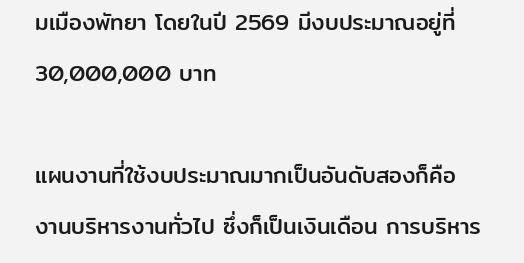มเมืองพัทยา โดยในปี 2569 มีงบประมาณอยู่ที่ 30,000,000 บาท

แผนงานที่ใช้งบประมาณมากเป็นอันดับสองก็คือ งานบริหารงานทั่วไป ซึ่งก็เป็นเงินเดือน การบริหาร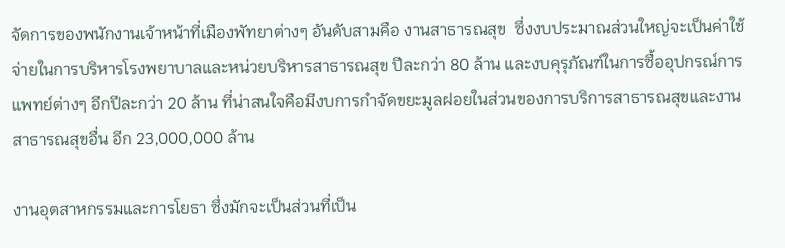จัดการของพนักงานเจ้าหน้าที่เมืองพัทยาต่างๆ อันดับสามคือ งานสาธารณสุข  ซึ่งงบประมาณส่วนใหญ่จะเป็นค่าใช้จ่ายในการบริหารโรงพยาบาลและหน่วยบริหารสาธารณสุข ปีละกว่า 80 ล้าน และงบคุรุภัณฑ์ในการซื้ออุปกรณ์การแพทย์ต่างๆ อีกปีละกว่า 20 ล้าน ที่น่าสนใจคือมีงบการกำจัดขยะมูลฝอยในส่วนของการบริการสาธารณสุขและงานสาธารณสุขอื่น อีก 23,000,000 ล้าน

งานอุตสาหกรรมและการโยธา ซึ่งมักจะเป็นส่วนที่เป็น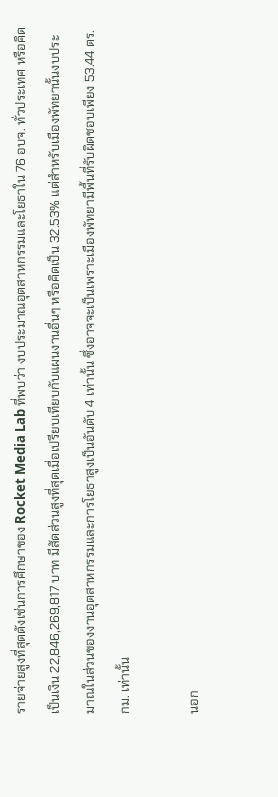รายจ่ายสูงที่สุดดังเช่นการศึกษาของ Rocket Media Lab ที่พบว่า งบประมาณอุตสาหกรรมและโยธาใน 76 อบจ. ทั่วประเทศ หรือคิดเป็นเงิน 22,846,269,817 บาท มีสัดส่วนสูงที่สุดเมื่อเปรียบเทียบกับแผนงานอื่นๆ หรือคิดเป็น 32.53% แต่สำหรับเมืองพัทยานั้นงบประมาณในส่วนของงานอุตสาหกรรมและการโยธาสูงเป็นอันดับ 4 เท่านั้น ซึ่งอาจจะเป็นเพราะเมืองพัทยามีพื้นที่รับผิดชอบเพียง 53.44 ตร.กม. เท่านั้น

นอก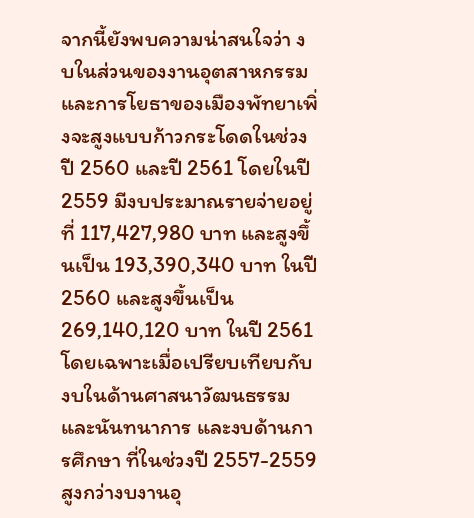จากนี้ยังพบความน่าสนใจว่า งบในส่วนของงานอุตสาหกรรมและการโยธาของเมืองพัทยาเพิ่งจะสูงแบบก้าวกระโดดในช่วงปี 2560 และปี 2561 โดยในปี 2559 มีงบประมาณรายจ่ายอยู่ที่ 117,427,980 บาท และสูงขึ้นเป็น 193,390,340 บาท ในปี 2560 และสูงขึ้นเป็น 269,140,120 บาท ในปี 2561 โดยเฉพาะเมื่อเปรียบเทียบกับงบในด้านศาสนาวัฒนธรรมและนันทนาการ และงบด้านการศึกษา ที่ในช่วงปี 2557-2559 สูงกว่างบงานอุ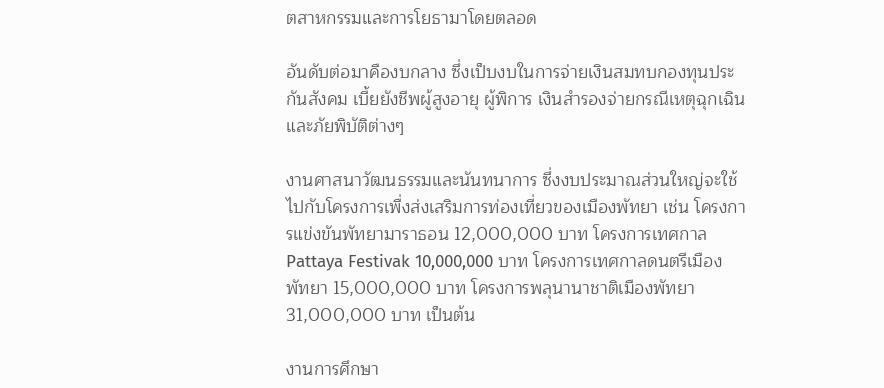ตสาหกรรมและการโยธามาโดยตลอด

อันดับต่อมาคืองบกลาง ซึ่งเป็บงบในการจ่ายเงินสมทบกองทุนประกันสังคม เบี้ยยังชีพผู้สูงอายุ ผู้พิการ เงินสำรองจ่ายกรณีเหตุฉุกเฉินและภัยพิบัติต่างๆ

งานศาสนาวัฒนธรรมและนันทนาการ ซึ่งงบประมาณส่วนใหญ่จะใช้ไปกับโครงการเพื่งส่งเสริมการท่องเที่ยวของเมืองพัทยา เช่น โครงการแข่งขันพัทยามาราธอน 12,000,000 บาท โครงการเทศกาล Pattaya Festivak 10,000,000 บาท โครงการเทศกาลดนตรีเมืองพัทยา 15,000,000 บาท โครงการพลุนานาชาติเมืองพัทยา 31,000,000 บาท เป็นต้น

งานการศึกษา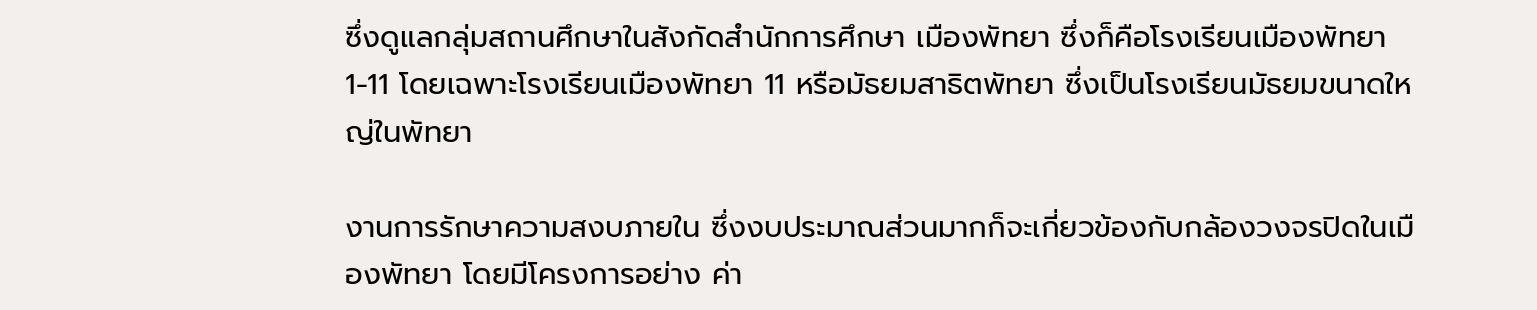ซึ่งดูแลกลุ่มสถานศึกษาในสังกัดสำนักการศึกษา เมืองพัทยา ซึ่งก็คือโรงเรียนเมืองพัทยา 1-11 โดยเฉพาะโรงเรียนเมืองพัทยา 11 หรือมัธยมสาธิตพัทยา ซึ่งเป็นโรงเรียนมัธยมขนาดใหญ่ในพัทยา

งานการรักษาความสงบภายใน ซึ่งงบประมาณส่วนมากก็จะเกี่ยวข้องกับกล้องวงจรปิดในเมืองพัทยา โดยมีโครงการอย่าง ค่า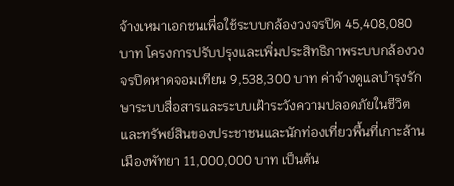จ้างเหมาเอกชนเพื่อใช้ระบบกล้องวงจรปิด 45,408,080 บาท โครงการปรับปรุงและเพิ่มประสิทธิภาพระบบกล้องวงจรปิดหาดจอมเทียน 9,538,300 บาท ค่าจ้างดูแลบำรุงรักษาระบบสื่อสารและระบบเฝ้าระวังความปลอดภัยในชีวิตและทรัพย์สินของประชาชนและนักท่องเที่ยวพื้นที่เกาะล้าน เมืองพัทยา 11,000,000 บาท เป็นต้น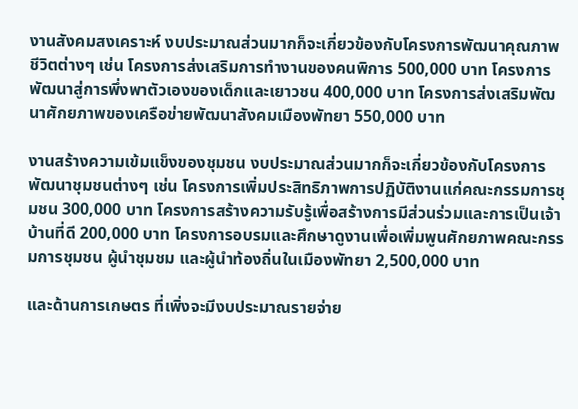งานสังคมสงเคราะห์ งบประมาณส่วนมากก็จะเกี่ยวข้องกับโครงการพัฒนาคุณภาพชีวิตต่างๆ เช่น โครงการส่งเสริมการทำงานของคนพิการ 500,000 บาท โครงการพัฒนาสู่การพึ่งพาตัวเองของเด็กและเยาวชน 400,000 บาท โครงการส่งเสริมพัฒนาศักยภาพของเครือข่ายพัฒนาสังคมเมืองพัทยา 550,000 บาท

งานสร้างความเข้มแข็งของชุมชน งบประมาณส่วนมากก็จะเกี่ยวข้องกับโครงการพัฒนาชุมชนต่างๆ เช่น โครงการเพิ่มประสิทธิภาพการปฏิบัติงานแก่คณะกรรมการชุมชน 300,000 บาท โครงการสร้างความรับรู้เพื่อสร้างการมีส่วนร่วมและการเป็นเจ้าบ้านที่ดี 200,000 บาท โครงการอบรมและศึกษาดูงานเพื่อเพิ่มพูนศักยภาพคณะกรรมการชุมชน ผู้นำชุมชม และผู้นำท้องถิ่นในเมืองพัทยา 2,500,000 บาท

และด้านการเกษตร ที่เพิ่งจะมีงบประมาณรายจ่าย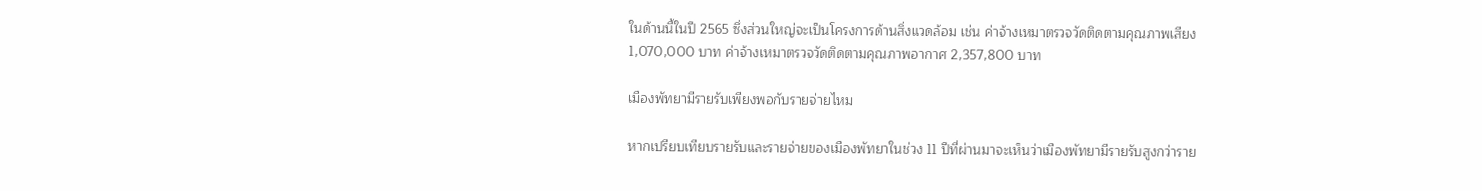ในด้านนี้ในปี 2565 ซึ่งส่วนใหญ่จะเป็นโครงการด้านสิ่งแวดล้อม เช่น ค่าจ้างเหมาตรวจวัดติดตามคุณภาพเสียง 1,070,000 บาท ค่าจ้างเหมาตรวจวัดติดตามคุณภาพอากาศ 2,357,800 บาท

เมืองพัทยามีรายรับเพียงพอกับรายจ่ายไหม

หากเปรียบเทียบรายรับและรายจ่ายของเมืองพัทยาในช่วง 11 ปีที่ผ่านมาจะเห็นว่าเมืองพัทยามีรายรับสูงกว่าราย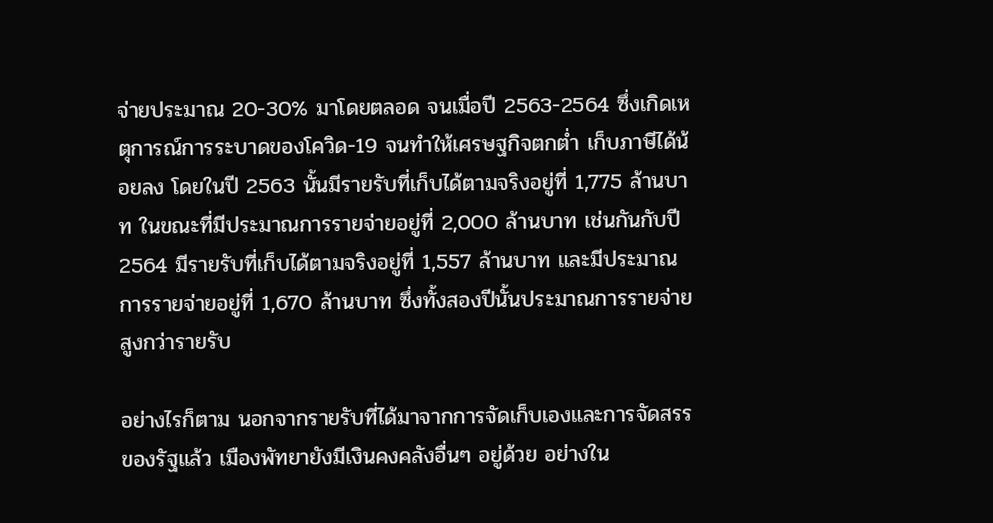จ่ายประมาณ 20-30% มาโดยตลอด จนเมื่อปี 2563-2564 ซึ่งเกิดเหตุการณ์การระบาดของโควิด-19 จนทำให้เศรษฐกิจตกต่ำ เก็บภาษีได้น้อยลง โดยในปี 2563 นั้นมีรายรับที่เก็บได้ตามจริงอยู่ที่ 1,775 ล้านบาท ในขณะที่มีประมาณการรายจ่ายอยู่ที่ 2,000 ล้านบาท เช่นกันกับปี 2564 มีรายรับที่เก็บได้ตามจริงอยู่ที่ 1,557 ล้านบาท และมีประมาณการรายจ่ายอยู่ที่ 1,670 ล้านบาท ซึ่งทั้งสองปีนั้นประมาณการรายจ่ายสูงกว่ารายรับ

อย่างไรก็ตาม นอกจากรายรับที่ได้มาจากการจัดเก็บเองและการจัดสรรของรัฐแล้ว เมืองพัทยายังมีเงินคงคลังอื่นๆ อยู่ด้วย อย่างใน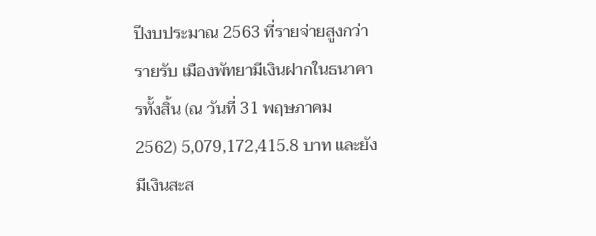ปีงบประมาณ 2563 ที่รายจ่ายสูงกว่ารายรับ เมืองพัทยามีเงินฝากในธนาคารทั้งสิ้น (ณ วันที่ 31 พฤษภาคม 2562) 5,079,172,415.8 บาท และยังมีเงินสะส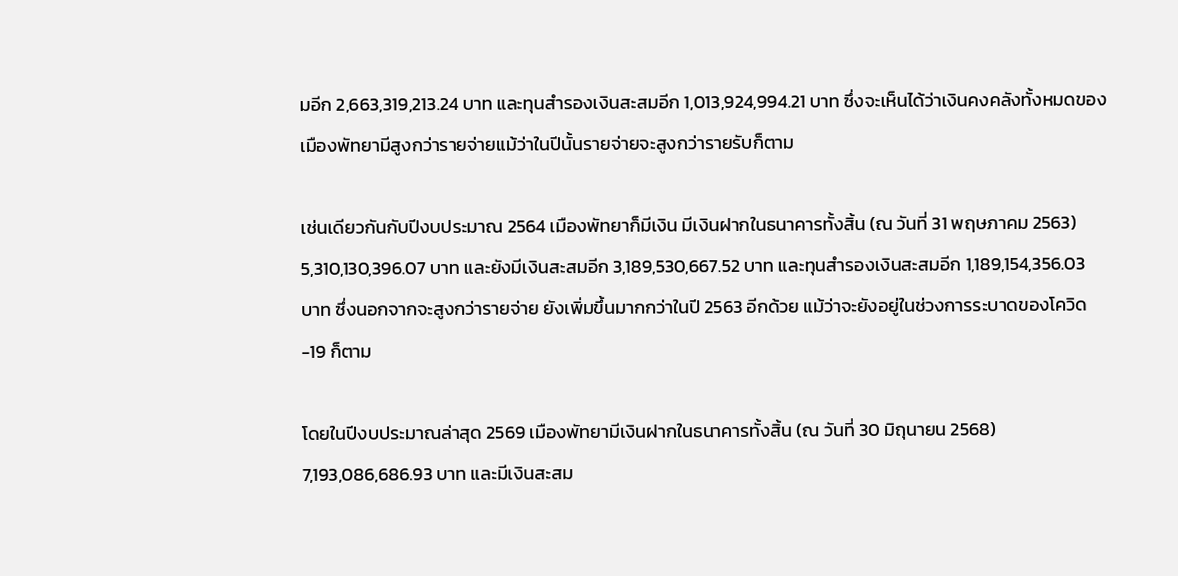มอีก 2,663,319,213.24 บาท และทุนสำรองเงินสะสมอีก 1,013,924,994.21 บาท ซึ่งจะเห็นได้ว่าเงินคงคลังทั้งหมดของเมืองพัทยามีสูงกว่ารายจ่ายแม้ว่าในปีนั้นรายจ่ายจะสูงกว่ารายรับก็ตาม

เช่นเดียวกันกับปีงบประมาณ 2564 เมืองพัทยาก็มีเงิน มีเงินฝากในธนาคารทั้งสิ้น (ณ วันที่ 31 พฤษภาคม 2563) 5,310,130,396.07 บาท และยังมีเงินสะสมอีก 3,189,530,667.52 บาท และทุนสำรองเงินสะสมอีก 1,189,154,356.03 บาท ซึ่งนอกจากจะสูงกว่ารายจ่าย ยังเพิ่มขึ้นมากกว่าในปี 2563 อีกด้วย แม้ว่าจะยังอยู่ในช่วงการระบาดของโควิด-19 ก็ตาม

โดยในปีงบประมาณล่าสุด 2569 เมืองพัทยามีเงินฝากในธนาคารทั้งสิ้น (ณ วันที่ 30 มิถุนายน 2568) 7,193,086,686.93 บาท และมีเงินสะสม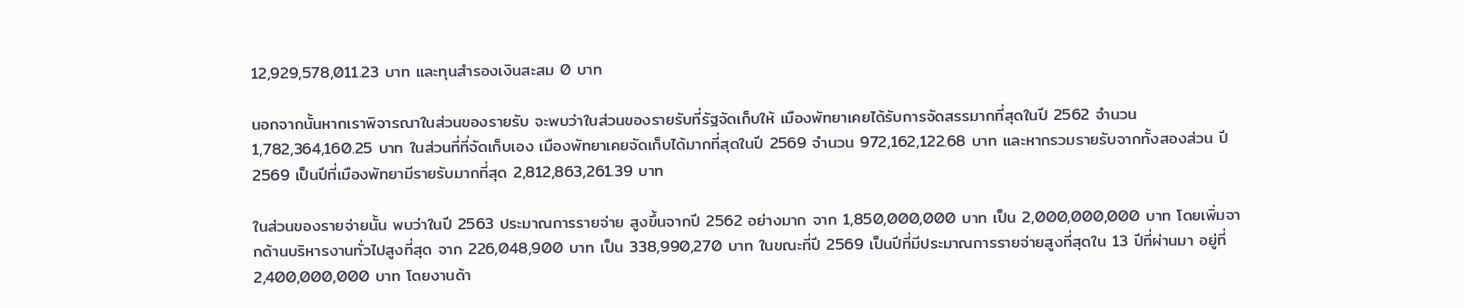12,929,578,011.23 บาท และทุนสำรองเงินสะสม 0 บาท

นอกจากนั้นหากเราพิจารณาในส่วนของรายรับ จะพบว่าในส่วนของรายรับที่รัฐจัดเก็บให้ เมืองพัทยาเคยได้รับการจัดสรรมากที่สุดในปี 2562 จำนวน 1,782,364,160.25 บาท ในส่วนที่ที่จัดเก็บเอง เมืองพัทยาเคยจัดเก็บได้มากที่สุดในปี 2569 จำนวน 972,162,122.68 บาท และหากรวมรายรับจากทั้งสองส่วน ปี 2569 เป็นปีที่เมืองพัทยามีรายรับมากที่สุด 2,812,863,261.39 บาท

ในส่วนของรายจ่ายนั้น พบว่าในปี 2563 ประมาณการรายจ่าย สูงขึ้นจากปี 2562 อย่างมาก จาก 1,850,000,000 บาท เป็น 2,000,000,000 บาท โดยเพิ่มจากด้านบริหารงานทั่วไปสูงที่สุด จาก 226,048,900 บาท เป็น 338,990,270 บาท ในขณะที่ปี 2569 เป็นปีที่มีประมาณการรายจ่ายสูงที่สุดใน 13 ปีที่ผ่านมา อยู่ที่ 2,400,000,000 บาท โดยงานด้า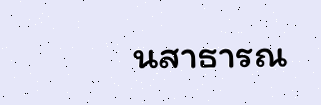นสาธารณ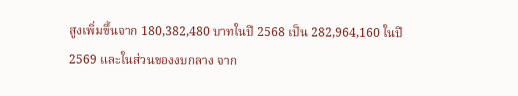สูงเพิ่มขึ้นจาก 180,382,480 บาทในปี 2568 เป็น 282,964,160 ในปี 2569 และในส่วนของงบกลาง จาก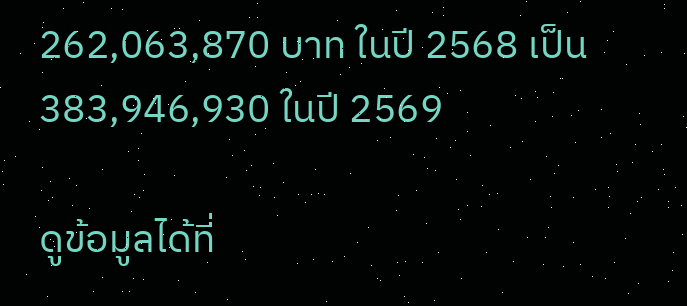262,063,870 บาท ในปี 2568 เป็น 383,946,930 ในปี 2569

ดูข้อมูลได้ที่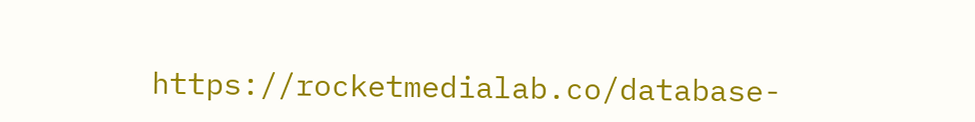https://rocketmedialab.co/database-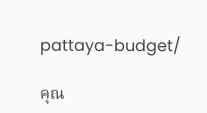pattaya-budget/

คุณ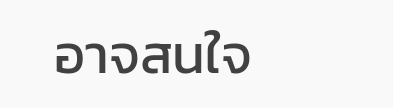อาจสนใจ